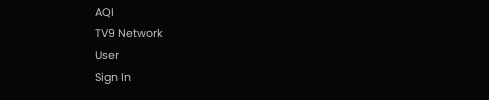AQI
TV9 Network
User
Sign In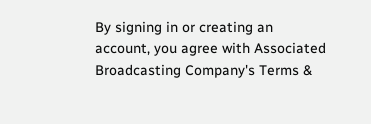By signing in or creating an account, you agree with Associated Broadcasting Company's Terms &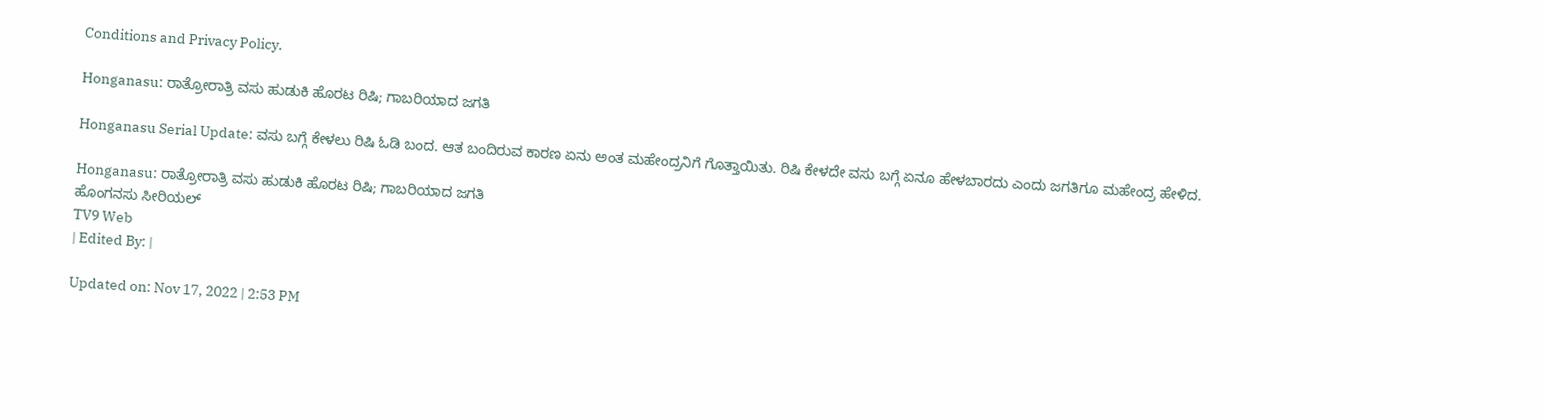Conditions and Privacy Policy.

Honganasu: ರಾತ್ರೋರಾತ್ರಿ ವಸು ಹುಡುಕಿ ಹೊರಟ ರಿಷಿ; ಗಾಬರಿಯಾದ ಜಗತಿ

Honganasu Serial Update: ವಸು ಬಗ್ಗೆ ಕೇಳಲು ರಿಷಿ ಓಡಿ ಬಂದ. ಆತ ಬಂದಿರುವ ಕಾರಣ ಏನು ಅಂತ ಮಹೇಂದ್ರನಿಗೆ ಗೊತ್ತಾಯಿತು. ರಿಷಿ ಕೇಳದೇ ವಸು ಬಗ್ಗೆ ಏನೂ ಹೇಳಬಾರದು ಎಂದು ಜಗತಿಗೂ ಮಹೇಂದ್ರ ಹೇಳಿದ.

Honganasu: ರಾತ್ರೋರಾತ್ರಿ ವಸು ಹುಡುಕಿ ಹೊರಟ ರಿಷಿ; ಗಾಬರಿಯಾದ ಜಗತಿ
ಹೊಂಗನಸು ಸೀರಿಯಲ್
TV9 Web
| Edited By: |

Updated on: Nov 17, 2022 | 2:53 PM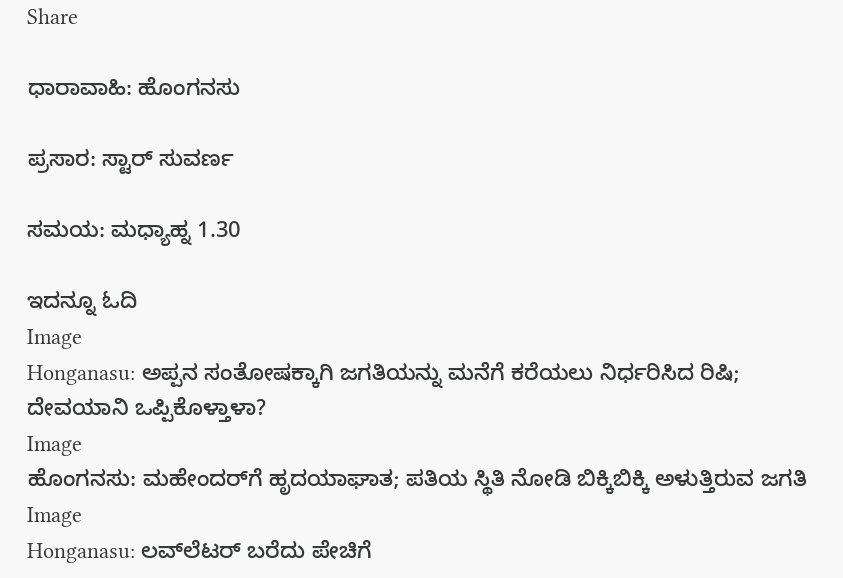Share

ಧಾರಾವಾಹಿ: ಹೊಂಗನಸು

ಪ್ರಸಾರ: ಸ್ಟಾರ್ ಸುವರ್ಣ

ಸಮಯ: ಮಧ್ಯಾಹ್ನ 1.30

ಇದನ್ನೂ ಓದಿ
Image
Honganasu: ಅಪ್ಪನ ಸಂತೋಷಕ್ಕಾಗಿ ಜಗತಿಯನ್ನು ಮನೆಗೆ ಕರೆಯಲು ನಿರ್ಧರಿಸಿದ ರಿಷಿ; ದೇವಯಾನಿ ಒಪ್ಪಿಕೊಳ್ತಾಳಾ?
Image
ಹೊಂಗನಸು: ಮಹೇಂದರ್‌‌ಗೆ ಹೃದಯಾಘಾತ; ಪತಿಯ ಸ್ಥಿತಿ ನೋಡಿ ಬಿಕ್ಕಿಬಿಕ್ಕಿ ಅಳುತ್ತಿರುವ ಜಗತಿ
Image
Honganasu: ಲವ್‌ಲೆಟರ್ ಬರೆದು ಪೇಚಿಗೆ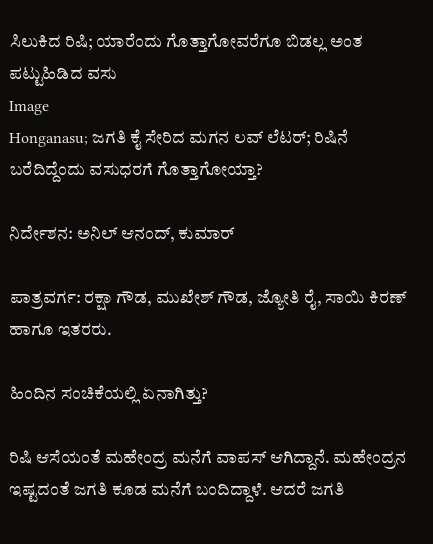ಸಿಲುಕಿದ ರಿಷಿ; ಯಾರೆಂದು ಗೊತ್ತಾಗೋವರೆಗೂ ಬಿಡಲ್ಲ ಅಂತ ಪಟ್ಟುಹಿಡಿದ ವಸು
Image
Honganasu; ಜಗತಿ ಕೈ ಸೇರಿದ ಮಗನ ಲವ್ ಲೆಟರ್; ರಿಷಿನೆ ಬರೆದಿದ್ದೆಂದು ವಸುಧರಗೆ ಗೊತ್ತಾಗೋಯ್ತಾ?

ನಿರ್ದೇಶನ: ಅನಿಲ್ ಆನಂದ್, ಕುಮಾರ್

ಪಾತ್ರವರ್ಗ: ರಕ್ಷಾ ಗೌಡ, ಮುಖೇಶ್ ಗೌಡ, ಜ್ಯೋತಿ ರೈ, ಸಾಯಿ ಕಿರಣ್ ಹಾಗೂ ಇತರರು.

ಹಿಂದಿನ ಸಂಚಿಕೆಯಲ್ಲಿ ಏನಾಗಿತ್ತು?

ರಿಷಿ ಆಸೆಯಂತೆ ಮಹೇಂದ್ರ ಮನೆಗೆ ವಾಪಸ್ ಆಗಿದ್ದಾನೆ. ಮಹೇಂದ್ರನ ಇಷ್ಟದಂತೆ ಜಗತಿ ಕೂಡ ಮನೆಗೆ ಬಂದಿದ್ದಾಳೆ. ಆದರೆ ಜಗತಿ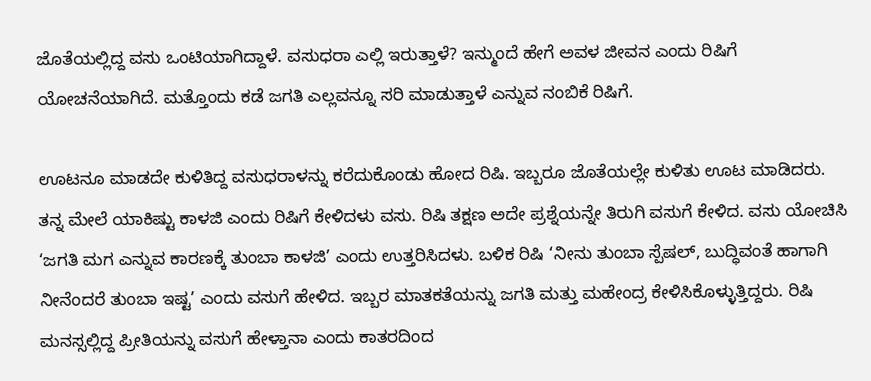ಜೊತೆಯಲ್ಲಿದ್ದ ವಸು ಒಂಟಿಯಾಗಿದ್ದಾಳೆ. ವಸುಧರಾ ಎಲ್ಲಿ ಇರುತ್ತಾಳೆ? ಇನ್ಮುಂದೆ ಹೇಗೆ ಅವಳ ಜೀವನ ಎಂದು ರಿಷಿಗೆ ಯೋಚನೆಯಾಗಿದೆ. ಮತ್ತೊಂದು ಕಡೆ ಜಗತಿ ಎಲ್ಲವನ್ನೂ ಸರಿ ಮಾಡುತ್ತಾಳೆ ಎನ್ನುವ ನಂಬಿಕೆ ರಿಷಿಗೆ.

ಊಟನೂ ಮಾಡದೇ ಕುಳಿತಿದ್ದ ವಸುಧರಾಳನ್ನು ಕರೆದುಕೊಂಡು ಹೋದ ರಿಷಿ. ಇಬ್ಬರೂ ಜೊತೆಯಲ್ಲೇ ಕುಳಿತು ಊಟ ಮಾಡಿದರು. ತನ್ನ ಮೇಲೆ ಯಾಕಿಷ್ಟು ಕಾಳಜಿ ಎಂದು ರಿಷಿಗೆ ಕೇಳಿದಳು ವಸು. ರಿಷಿ ತಕ್ಷಣ ಅದೇ ಪ್ರಶ್ನೆಯನ್ನೇ ತಿರುಗಿ ವಸುಗೆ ಕೇಳಿದ. ವಸು ಯೋಚಿಸಿ ‘ಜಗತಿ ಮಗ ಎನ್ನುವ ಕಾರಣಕ್ಕೆ ತುಂಬಾ ಕಾಳಜಿ’ ಎಂದು ಉತ್ತರಿಸಿದಳು. ಬಳಿಕ ರಿಷಿ ‘ನೀನು ತುಂಬಾ ಸ್ಪೆಷಲ್, ಬುದ್ಧಿವಂತೆ ಹಾಗಾಗಿ ನೀನೆಂದರೆ ತುಂಬಾ ಇಷ್ಟ’ ಎಂದು ವಸುಗೆ ಹೇಳಿದ. ಇಬ್ಬರ ಮಾತಕತೆಯನ್ನು ಜಗತಿ ಮತ್ತು ಮಹೇಂದ್ರ ಕೇಳಿಸಿಕೊಳ್ಳುತ್ತಿದ್ದರು. ರಿಷಿ ಮನಸ್ಸಲ್ಲಿದ್ದ ಪ್ರೀತಿಯನ್ನು ವಸುಗೆ ಹೇಳ್ತಾನಾ ಎಂದು ಕಾತರದಿಂದ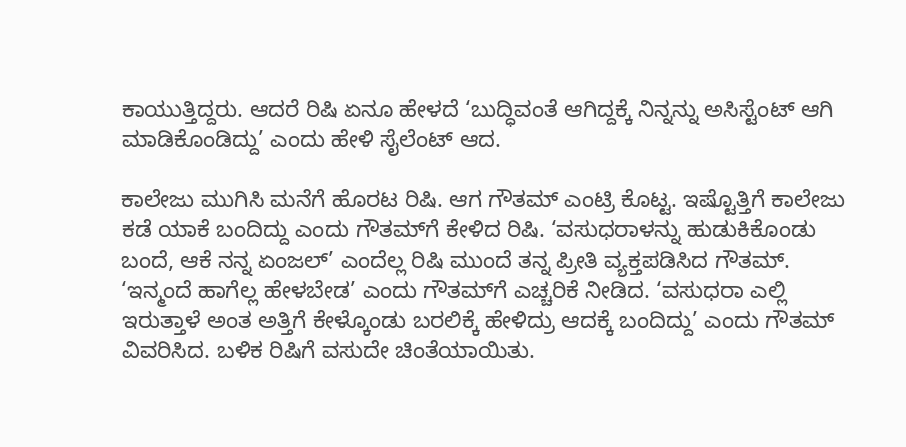ಕಾಯುತ್ತಿದ್ದರು. ಆದರೆ ರಿಷಿ ಏನೂ ಹೇಳದೆ ‘ಬುದ್ಧಿವಂತೆ ಆಗಿದ್ದಕ್ಕೆ ನಿನ್ನನ್ನು ಅಸಿಸ್ಟೆಂಟ್ ಆಗಿ ಮಾಡಿಕೊಂಡಿದ್ದು’ ಎಂದು ಹೇಳಿ ಸೈಲೆಂಟ್ ಆದ.

ಕಾಲೇಜು ಮುಗಿಸಿ ಮನೆಗೆ ಹೊರಟ ರಿಷಿ. ಆಗ ಗೌತಮ್ ಎಂಟ್ರಿ ಕೊಟ್ಟ. ಇಷ್ಟೊತ್ತಿಗೆ ಕಾಲೇಜು ಕಡೆ ಯಾಕೆ ಬಂದಿದ್ದು ಎಂದು ಗೌತಮ್‌ಗೆ ಕೇಳಿದ ರಿಷಿ. ‘ವಸುಧರಾಳನ್ನು ಹುಡುಕಿಕೊಂಡು ಬಂದೆ, ಆಕೆ ನನ್ನ ಏಂಜಲ್’ ಎಂದೆಲ್ಲ ರಿಷಿ ಮುಂದೆ ತನ್ನ ಪ್ರೀತಿ ವ್ಯಕ್ತಪಡಿಸಿದ ಗೌತಮ್. ‘ಇನ್ಮಂದೆ ಹಾಗೆಲ್ಲ ಹೇಳಬೇಡ’ ಎಂದು ಗೌತಮ್‌ಗೆ ಎಚ್ಚರಿಕೆ ನೀಡಿದ. ‘ವಸುಧರಾ ಎಲ್ಲಿ ಇರುತ್ತಾಳೆ ಅಂತ ಅತ್ತಿಗೆ ಕೇಳ್ಕೊಂಡು ಬರಲಿಕ್ಕೆ ಹೇಳಿದ್ರು ಆದಕ್ಕೆ ಬಂದಿದ್ದು’ ಎಂದು ಗೌತಮ್ ವಿವರಿಸಿದ. ಬಳಿಕ ರಿಷಿಗೆ ವಸುದೇ ಚಿಂತೆಯಾಯಿತು.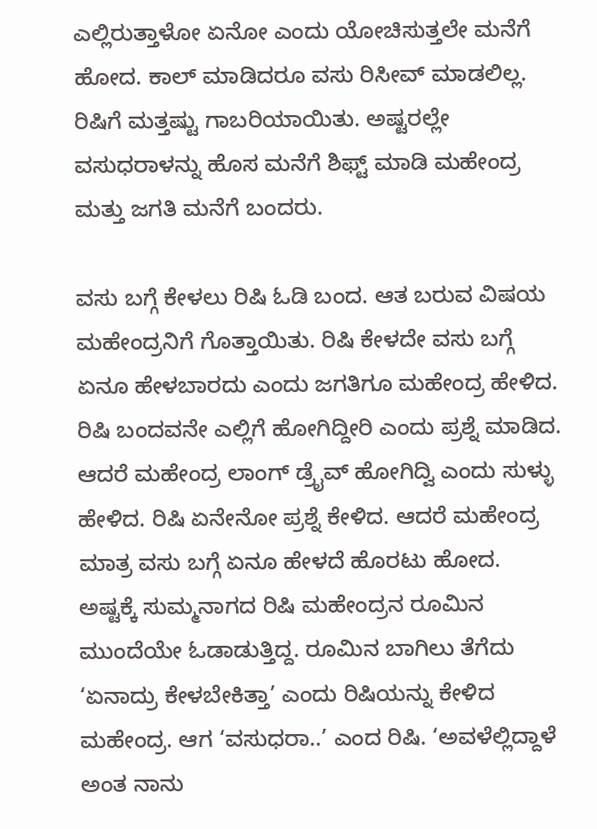ಎಲ್ಲಿರುತ್ತಾಳೋ ಏನೋ ಎಂದು ಯೋಚಿಸುತ್ತಲೇ ಮನೆಗೆ ಹೋದ. ಕಾಲ್ ಮಾಡಿದರೂ ವಸು ರಿಸೀವ್ ಮಾಡಲಿಲ್ಲ. ರಿಷಿಗೆ ಮತ್ತಷ್ಟು ಗಾಬರಿಯಾಯಿತು. ಅಷ್ಟರಲ್ಲೇ ವಸುಧರಾಳನ್ನು ಹೊಸ ಮನೆಗೆ ಶಿಫ್ಟ್ ಮಾಡಿ ಮಹೇಂದ್ರ ಮತ್ತು ಜಗತಿ ಮನೆಗೆ ಬಂದರು.

ವಸು ಬಗ್ಗೆ ಕೇಳಲು ರಿಷಿ ಓಡಿ ಬಂದ. ಆತ ಬರುವ ವಿಷಯ ಮಹೇಂದ್ರನಿಗೆ ಗೊತ್ತಾಯಿತು. ರಿಷಿ ಕೇಳದೇ ವಸು ಬಗ್ಗೆ ಏನೂ ಹೇಳಬಾರದು ಎಂದು ಜಗತಿಗೂ ಮಹೇಂದ್ರ ಹೇಳಿದ. ರಿಷಿ ಬಂದವನೇ ಎಲ್ಲಿಗೆ ಹೋಗಿದ್ದೀರಿ ಎಂದು ಪ್ರಶ್ನೆ ಮಾಡಿದ. ಆದರೆ ಮಹೇಂದ್ರ ಲಾಂಗ್ ಡ್ರೈವ್ ಹೋಗಿದ್ವಿ ಎಂದು ಸುಳ್ಳು ಹೇಳಿದ. ರಿಷಿ ಏನೇನೋ ಪ್ರಶ್ನೆ ಕೇಳಿದ. ಆದರೆ ಮಹೇಂದ್ರ ಮಾತ್ರ ವಸು ಬಗ್ಗೆ ಏನೂ ಹೇಳದೆ ಹೊರಟು ಹೋದ. ಅಷ್ಟಕ್ಕೆ ಸುಮ್ಮನಾಗದ ರಿಷಿ ಮಹೇಂದ್ರನ ರೂಮಿನ ಮುಂದೆಯೇ ಓಡಾಡುತ್ತಿದ್ದ. ರೂಮಿನ ಬಾಗಿಲು ತೆಗೆದು ‘ಏನಾದ್ರು ಕೇಳಬೇಕಿತ್ತಾ’ ಎಂದು ರಿಷಿಯನ್ನು ಕೇಳಿದ ಮಹೇಂದ್ರ. ಆಗ ‘ವಸುಧರಾ..’ ಎಂದ ರಿಷಿ. ‘ಅವಳೆಲ್ಲಿದ್ದಾಳೆ ಅಂತ ನಾನು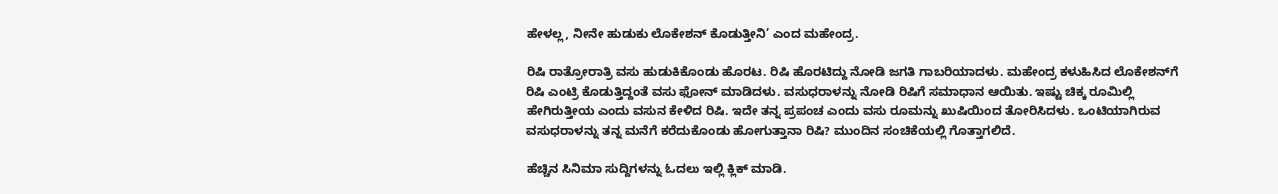ಹೇಳಲ್ಲ, ನೀನೇ ಹುಡುಕು ಲೊಕೇಶನ್ ಕೊಡುತ್ತೀನಿ’ ಎಂದ ಮಹೇಂದ್ರ.

ರಿಷಿ ರಾತ್ರೋರಾತ್ರಿ ವಸು ಹುಡುಕಿಕೊಂಡು ಹೊರಟ. ರಿಷಿ ಹೊರಟಿದ್ದು ನೋಡಿ ಜಗತಿ ಗಾಬರಿಯಾದಳು. ಮಹೇಂದ್ರ ಕಳುಹಿಸಿದ ಲೊಕೇಶನ್‌ಗೆ ರಿಷಿ ಎಂಟ್ರಿ ಕೊಡುತ್ತಿದ್ದಂತೆ ವಸು ಫೋನ್ ಮಾಡಿದಳು. ವಸುಧರಾಳನ್ನು ನೋಡಿ ರಿಷಿಗೆ ಸಮಾಧಾನ ಆಯಿತು. ಇಷ್ಟು ಚಿಕ್ಕ ರೂಮಿಲ್ಲಿ ಹೇಗಿರುತ್ತೀಯ ಎಂದು ವಸುನ ಕೇಳಿದ ರಿಷಿ. ಇದೇ ತನ್ನ ಪ್ರಪಂಚ ಎಂದು ವಸು ರೂಮನ್ನು ಖುಷಿಯಿಂದ ತೋರಿಸಿದಳು. ಒಂಟಿಯಾಗಿರುವ ವಸುಧರಾಳನ್ನು ತನ್ನ ಮನೆಗೆ ಕರೆದುಕೊಂಡು ಹೋಗುತ್ತಾನಾ ರಿಷಿ? ಮುಂದಿನ ಸಂಚಿಕೆಯಲ್ಲಿ ಗೊತ್ತಾಗಲಿದೆ.

ಹೆಚ್ಚಿನ ಸಿನಿಮಾ ಸುದ್ದಿಗಳನ್ನು ಓದಲು ಇಲ್ಲಿ ಕ್ಲಿಕ್ ಮಾಡಿ.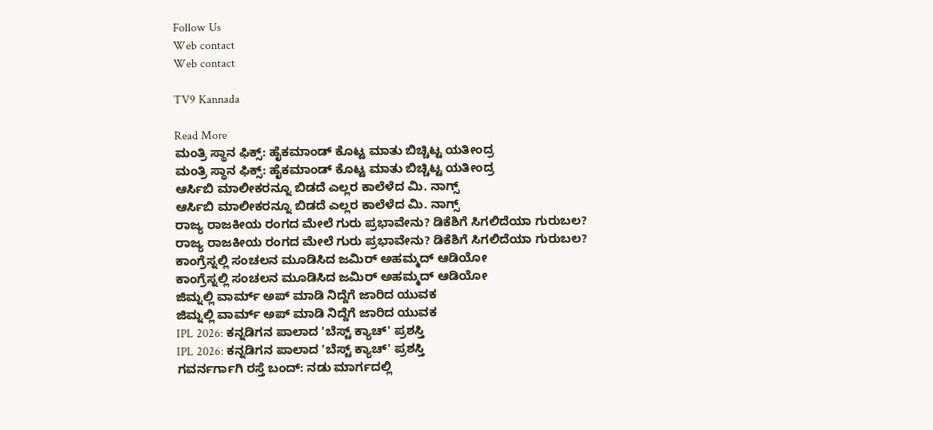Follow Us
Web contact
Web contact

TV9 Kannada

Read More
ಮಂತ್ರಿ ಸ್ಥಾನ ಫಿಕ್ಸ್: ಹೈಕಮಾಂಡ್ ಕೊಟ್ಟ ಮಾತು ಬಿಚ್ಚಿಟ್ಟ ಯತೀಂದ್ರ
ಮಂತ್ರಿ ಸ್ಥಾನ ಫಿಕ್ಸ್: ಹೈಕಮಾಂಡ್ ಕೊಟ್ಟ ಮಾತು ಬಿಚ್ಚಿಟ್ಟ ಯತೀಂದ್ರ
ಆರ್ಸಿಬಿ ಮಾಲೀಕರನ್ನೂ ಬಿಡದೆ ಎಲ್ಲರ ಕಾಲೆಳೆದ ಮಿ. ನಾಗ್ಸ್
ಆರ್ಸಿಬಿ ಮಾಲೀಕರನ್ನೂ ಬಿಡದೆ ಎಲ್ಲರ ಕಾಲೆಳೆದ ಮಿ. ನಾಗ್ಸ್
ರಾಜ್ಯ ರಾಜಕೀಯ ರಂಗದ ಮೇಲೆ ಗುರು ಪ್ರಭಾವೇನು? ಡಿಕೆಶಿಗೆ ಸಿಗಲಿದೆಯಾ ಗುರುಬಲ?
ರಾಜ್ಯ ರಾಜಕೀಯ ರಂಗದ ಮೇಲೆ ಗುರು ಪ್ರಭಾವೇನು? ಡಿಕೆಶಿಗೆ ಸಿಗಲಿದೆಯಾ ಗುರುಬಲ?
ಕಾಂಗ್ರೆಸ್ನಲ್ಲಿ ಸಂಚಲನ ಮೂಡಿಸಿದ ಜಮಿರ್ ಅಹಮ್ಮದ್ ಆಡಿಯೋ
ಕಾಂಗ್ರೆಸ್ನಲ್ಲಿ ಸಂಚಲನ ಮೂಡಿಸಿದ ಜಮಿರ್ ಅಹಮ್ಮದ್ ಆಡಿಯೋ
ಜಿಮ್ನಲ್ಲಿ ವಾರ್ಮ್ ಅಪ್ ಮಾಡಿ ನಿದ್ದೆಗೆ ಜಾರಿದ ಯುವಕ
ಜಿಮ್ನಲ್ಲಿ ವಾರ್ಮ್ ಅಪ್ ಮಾಡಿ ನಿದ್ದೆಗೆ ಜಾರಿದ ಯುವಕ
IPL 2026: ಕನ್ನಡಿಗನ ಪಾಲಾದ 'ಬೆಸ್ಟ್ ಕ್ಯಾಚ್' ಪ್ರಶಸ್ತಿ
IPL 2026: ಕನ್ನಡಿಗನ ಪಾಲಾದ 'ಬೆಸ್ಟ್ ಕ್ಯಾಚ್' ಪ್ರಶಸ್ತಿ
ಗವರ್ನರ್ಗಾಗಿ ರಸ್ತೆ ಬಂದ್: ನಡು ಮಾರ್ಗದಲ್ಲಿ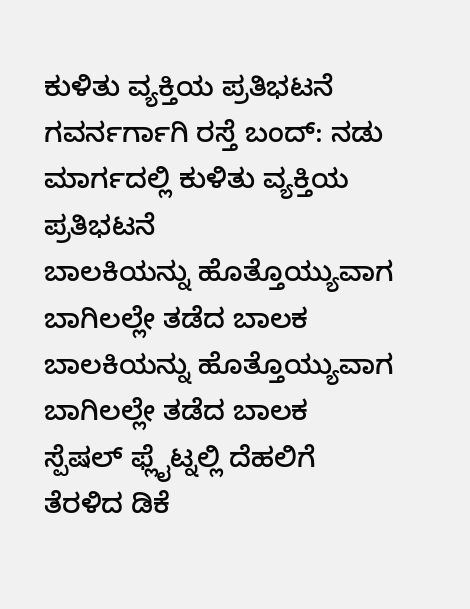ಕುಳಿತು ವ್ಯಕ್ತಿಯ ಪ್ರತಿಭಟನೆ
ಗವರ್ನರ್ಗಾಗಿ ರಸ್ತೆ ಬಂದ್: ನಡು ಮಾರ್ಗದಲ್ಲಿ ಕುಳಿತು ವ್ಯಕ್ತಿಯ ಪ್ರತಿಭಟನೆ
ಬಾಲಕಿಯನ್ನು ಹೊತ್ತೊಯ್ಯುವಾಗ ಬಾಗಿಲಲ್ಲೇ ತಡೆದ ಬಾಲಕ
ಬಾಲಕಿಯನ್ನು ಹೊತ್ತೊಯ್ಯುವಾಗ ಬಾಗಿಲಲ್ಲೇ ತಡೆದ ಬಾಲಕ
ಸ್ಪೆಷಲ್ ಫ್ಲೈಟ್ನಲ್ಲಿ ದೆಹಲಿಗೆ ತೆರಳಿದ ಡಿಕೆ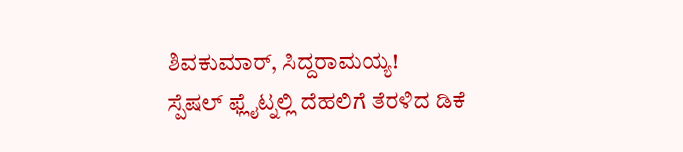ಶಿವಕುಮಾರ್, ಸಿದ್ದರಾಮಯ್ಯ!
ಸ್ಪೆಷಲ್ ಫ್ಲೈಟ್ನಲ್ಲಿ ದೆಹಲಿಗೆ ತೆರಳಿದ ಡಿಕೆ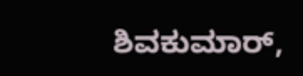ಶಿವಕುಮಾರ್,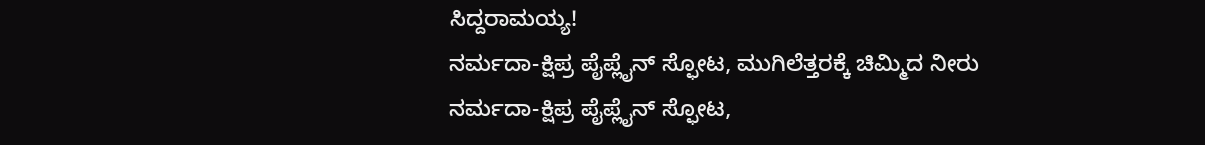ಸಿದ್ದರಾಮಯ್ಯ!
ನರ್ಮದಾ-ಕ್ಷಿಪ್ರ ಪೈಪ್ಲೈನ್ ಸ್ಫೋಟ, ಮುಗಿಲೆತ್ತರಕ್ಕೆ ಚಿಮ್ಮಿದ ನೀರು
ನರ್ಮದಾ-ಕ್ಷಿಪ್ರ ಪೈಪ್ಲೈನ್ ಸ್ಫೋಟ,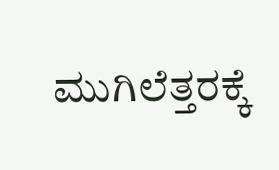ಮುಗಿಲೆತ್ತರಕ್ಕೆ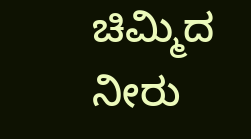ಚಿಮ್ಮಿದ ನೀರು